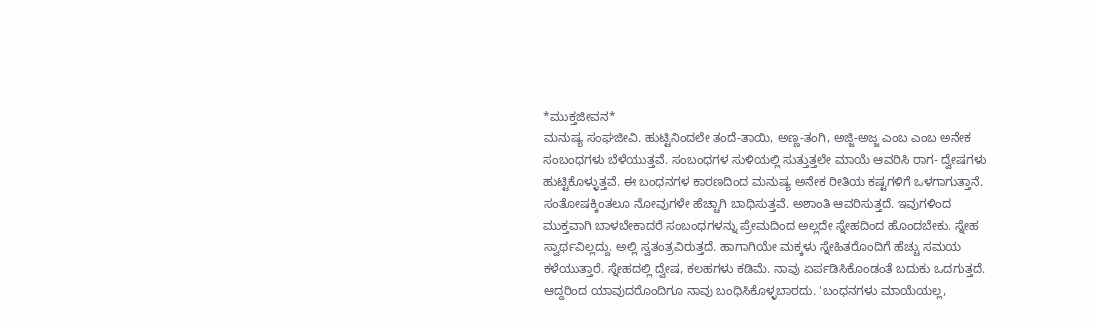*ಮುಕ್ತಜೀವನ*
ಮನುಷ್ಯ ಸಂಘಜೀವಿ. ಹುಟ್ಟಿನಿಂದಲೇ ತಂದೆ-ತಾಯಿ, ಅಣ್ಣ-ತಂಗಿ, ಅಜ್ಜಿ-ಅಜ್ಜ ಎಂಬ ಎಂಬ ಅನೇಕ ಸಂಬಂಧಗಳು ಬೆಳೆಯುತ್ತವೆ. ಸಂಬಂಧಗಳ ಸುಳಿಯಲ್ಲಿ ಸುತ್ತುತ್ತಲೇ ಮಾಯೆ ಆವರಿಸಿ ರಾಗ- ದ್ವೇಷಗಳು ಹುಟ್ಟಿಕೊಳ್ಳುತ್ತವೆ. ಈ ಬಂಧನಗಳ ಕಾರಣದಿಂದ ಮನುಷ್ಯ ಅನೇಕ ರೀತಿಯ ಕಷ್ಟಗಳಿಗೆ ಒಳಗಾಗುತ್ತಾನೆ. ಸಂತೋಷಕ್ಕಿಂತಲೂ ನೋವುಗಳೇ ಹೆಚ್ಚಾಗಿ ಬಾಧಿಸುತ್ತವೆ. ಅಶಾಂತಿ ಆವರಿಸುತ್ತದೆ. ಇವುಗಳಿಂದ ಮುಕ್ತವಾಗಿ ಬಾಳಬೇಕಾದರೆ ಸಂಬಂಧಗಳನ್ನು ಪ್ರೇಮದಿಂದ ಅಲ್ಲದೇ ಸ್ನೇಹದಿಂದ ಹೊಂದಬೇಕು. ಸ್ನೇಹ ಸ್ವಾರ್ಥವಿಲ್ಲದ್ದು. ಅಲ್ಲಿ ಸ್ವತಂತ್ರವಿರುತ್ತದೆ. ಹಾಗಾಗಿಯೇ ಮಕ್ಕಳು ಸ್ನೇಹಿತರೊಂದಿಗೆ ಹೆಚ್ಚು ಸಮಯ ಕಳೆಯುತ್ತಾರೆ. ಸ್ನೇಹದಲ್ಲಿ ದ್ವೇಷ, ಕಲಹಗಳು ಕಡಿಮೆ. ನಾವು ಏರ್ಪಡಿಸಿಕೊಂಡಂತೆ ಬದುಕು ಒದಗುತ್ತದೆ. ಆದ್ದರಿಂದ ಯಾವುದರೊಂದಿಗೂ ನಾವು ಬಂಧಿಸಿಕೊಳ್ಳಬಾರದು. 'ಬಂಧನಗಳು ಮಾಯೆಯಲ್ಲ,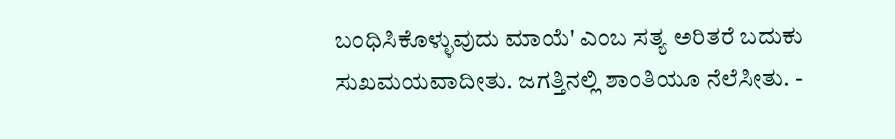ಬಂಧಿಸಿಕೊಳ್ಳುವುದು ಮಾಯೆ' ಎಂಬ ಸತ್ಯ ಅರಿತರೆ ಬದುಕು ಸುಖಮಯವಾದೀತು. ಜಗತ್ತಿನಲ್ಲಿ ಶಾಂತಿಯೂ ನೆಲೆಸೀತು. -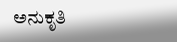ಅನುಕೃತಿ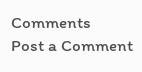Comments
Post a Comment